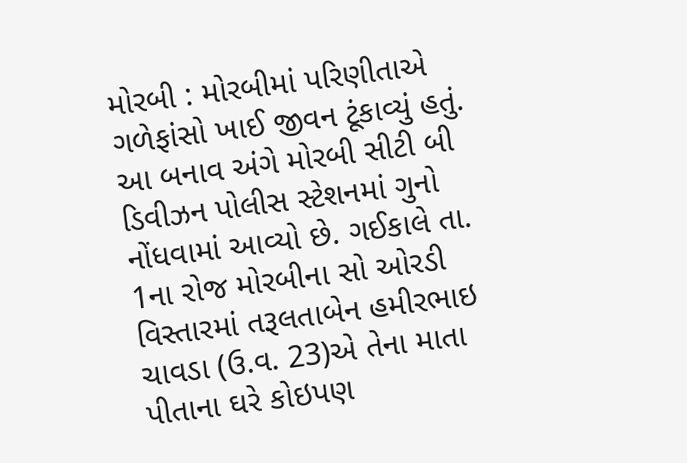મોરબી : મોરબીમાં પરિણીતાએ ગળેફાંસો ખાઈ જીવન ટૂંકાવ્યું હતું. આ બનાવ અંગે મોરબી સીટી બી ડિવીઝન પોલીસ સ્ટેશનમાં ગુનો નોંધવામાં આવ્યો છે. ગઈકાલે તા. 1ના રોજ મોરબીના સો ઓરડી વિસ્તારમાં તરૂલતાબેન હમીરભાઇ ચાવડા (ઉ.વ. 23)એ તેના માતા પીતાના ઘરે કોઇપણ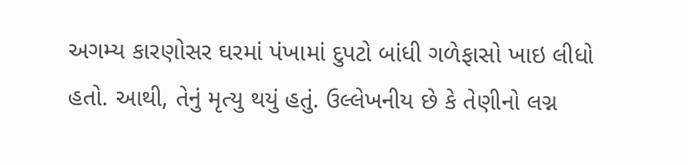અગમ્ય કારણોસર ઘરમાં પંખામાં દુપટો બાંધી ગળેફાસો ખાઇ લીધો હતો. આથી, તેનું મૃત્યુ થયું હતું. ઉલ્લેખનીય છે કે તેણીનો લગ્ન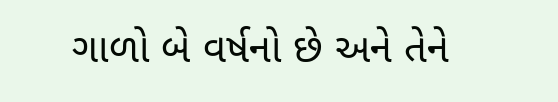ગાળો બે વર્ષનો છે અને તેને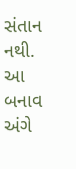સંતાન નથી. આ બનાવ અંગે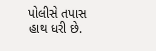પોલીસે તપાસ હાથ ધરી છે.